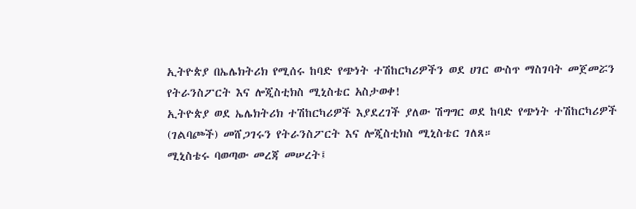ኢትዮጵያ በኤሌክትሪክ የሚሰሩ ከባድ የጭነት ተሽከርካሪዎችን ወደ ሀገር ውስጥ ማስገባት መጀመሯን የትራንስፖርት እና ሎጂስቲክስ ሚኒስቴር አስታወቀ!
ኢትዮጵያ ወደ ኤሌክትሪክ ተሽከርካሪዎች እያደረገች ያለው ሽግግር ወደ ከባድ የጭነት ተሽከርካሪዎች (ገልባጮች) መሸጋገሩን የትራንስፖርት እና ሎጂስቲክስ ሚኒስቴር ገለጸ።
ሚኒስቴሩ ባወጣው መረጃ መሠረት፤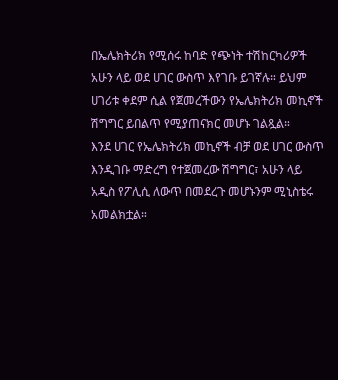በኤሌክትሪክ የሚሰሩ ከባድ የጭነት ተሽከርካሪዎች አሁን ላይ ወደ ሀገር ውስጥ እየገቡ ይገኛሉ። ይህም ሀገሪቱ ቀደም ሲል የጀመረችውን የኤሌክትሪክ መኪኖች ሽግግር ይበልጥ የሚያጠናክር መሆኑ ገልጿል።
እንደ ሀገር የኤሌክትሪክ መኪኖች ብቻ ወደ ሀገር ውስጥ እንዲገቡ ማድረግ የተጀመረው ሽግግር፣ አሁን ላይ አዲስ የፖሊሲ ለውጥ በመደረጉ መሆኑንም ሚኒስቴሩ አመልክቷል።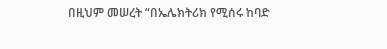በዚህም መሠረት “በኤሌክትሪክ የሚሰሩ ከባድ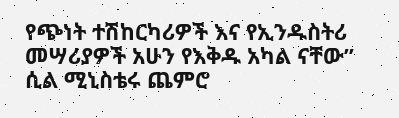የጭነት ተሽከርካሪዎች እና የኢንዱስትሪ መሣሪያዎች አሁን የእቅዱ አካል ናቸው” ሲል ሚኒስቴሩ ጨምሮ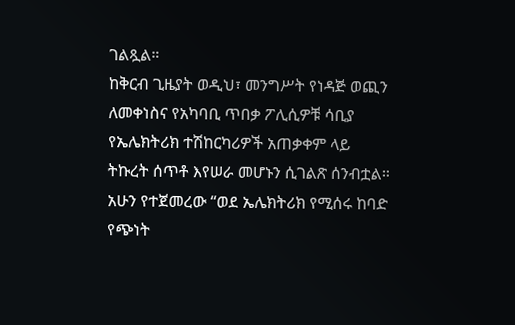ገልጿል።
ከቅርብ ጊዜያት ወዲህ፣ መንግሥት የነዳጅ ወጪን ለመቀነስና የአካባቢ ጥበቃ ፖሊሲዎቹ ሳቢያ የኤሌክትሪክ ተሽከርካሪዎች አጠቃቀም ላይ ትኩረት ሰጥቶ እየሠራ መሆኑን ሲገልጽ ሰንብቷል። አሁን የተጀመረው “ወደ ኤሌክትሪክ የሚሰሩ ከባድ የጭነት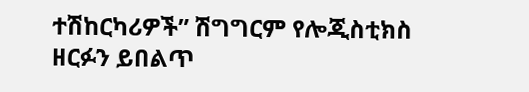ተሽከርካሪዎች” ሽግግርም የሎጂስቲክስ ዘርፉን ይበልጥ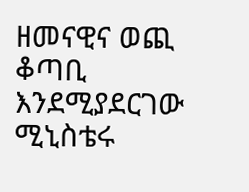ዘመናዊና ወጪ ቆጣቢ እንደሚያደርገው ሚኒስቴሩ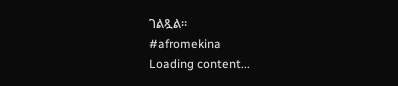ገልጿል።
#afromekina
Loading content...